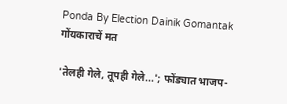Ponda By Election Dainik Gomantak
गोंयकाराचें मत

'तेलही गेले, तूपही गेले...'; फोंड्यात भाजप-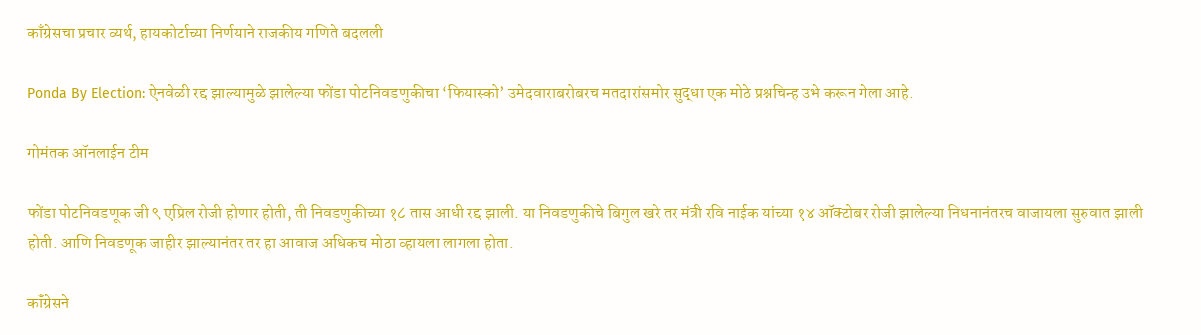काँग्रेसचा प्रचार व्यर्थ, हायकोर्टाच्या निर्णयाने राजकीय गणिते बदलली

Ponda By Election: ऐनवेळी रद्द झाल्यामुळे झालेल्या फोंडा पोटनिवडणुकीचा ‘फियास्को’ उमेदवाराबरोबरच मतदारांसमोर सुद्धा एक मोठे प्रश्नचिन्ह उभे करून गेला आहे.

गोमंतक ऑनलाईन टीम

फोंडा पोटनिवडणूक जी ९ एप्रिल रोजी होणार होती, ती निवडणुकीच्या १८ तास आधी रद्द झाली. या निवडणुकीचे बिगुल खरे तर मंत्री रवि नाईक यांच्या १४ ऑक्टोबर रोजी झालेल्या निधनानंतरच वाजायला सुरुवात झाली होती. आणि निवडणूक जाहीर झाल्यानंतर तर हा आवाज अधिकच मोठा व्हायला लागला होता.

कॉंग्रेसने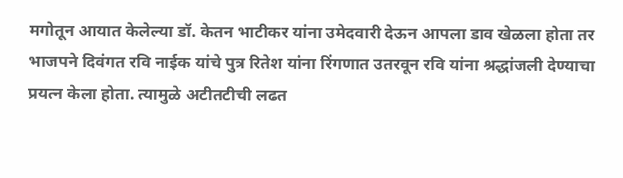मगोतून आयात केलेल्या डॉ. केतन भाटीकर यांना उमेदवारी देऊन आपला डाव खेळला होता तर भाजपने दिवंगत रवि नाईक यांचे पुत्र रितेश यांना रिंगणात उतरवून रवि यांना श्रद्धांजली देण्याचा प्रयत्न केला होता. त्यामुळे अटीतटीची लढत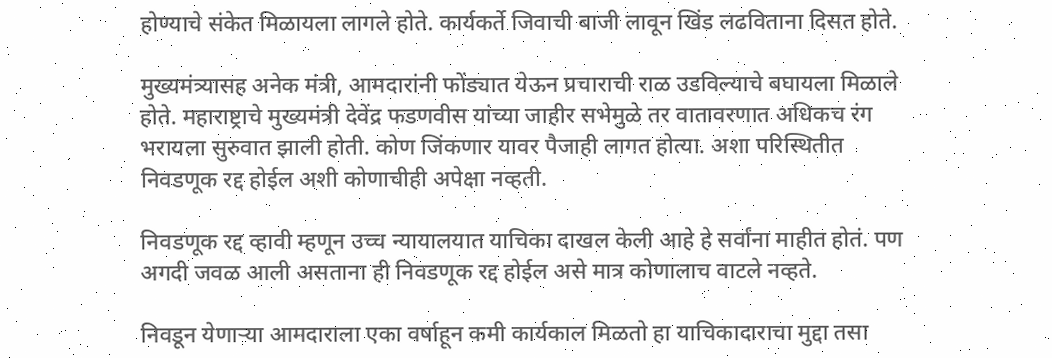होण्याचे संकेत मिळायला लागले होते. कार्यकर्ते जिवाची बाजी लावून खिंड लढविताना दिसत होते.

मुख्यमंत्र्यासह अनेक मंत्री, आमदारांनी फोंड्यात येऊन प्रचाराची राळ उडविल्याचे बघायला मिळाले होते. महाराष्ट्राचे मुख्यमंत्री देवेंद्र फडणवीस यांच्या जाहीर सभेमुळे तर वातावरणात अधिकच रंग भरायला सुरुवात झाली होती. कोण जिंकणार यावर पैजाही लागत होत्या. अशा परिस्थितीत निवडणूक रद्द होईल अशी कोणाचीही अपेक्षा नव्हती.

निवडणूक रद्द व्हावी म्हणून उच्च न्यायालयात याचिका दाखल केली आहे हे सर्वांना माहीत होतं. पण अगदी जवळ आली असताना ही निवडणूक रद्द होईल असे मात्र कोणालाच वाटले नव्हते.

निवडून येणाऱ्या आमदाराला एका वर्षाहून कमी कार्यकाल मिळतो हा याचिकादाराचा मुद्दा तसा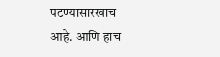पटण्यासारखाच आहे. आणि हाच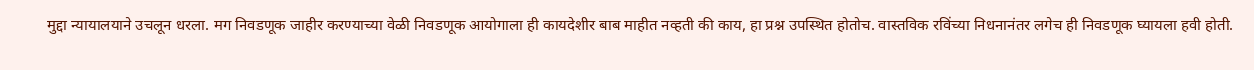मुद्दा न्यायालयाने उचलून धरला. मग निवडणूक जाहीर करण्याच्या वेळी निवडणूक आयोगाला ही कायदेशीर बाब माहीत नव्हती की काय, हा प्रश्न उपस्थित होतोच. वास्तविक रविंच्या निधनानंतर लगेच ही निवडणूक घ्यायला हवी होती.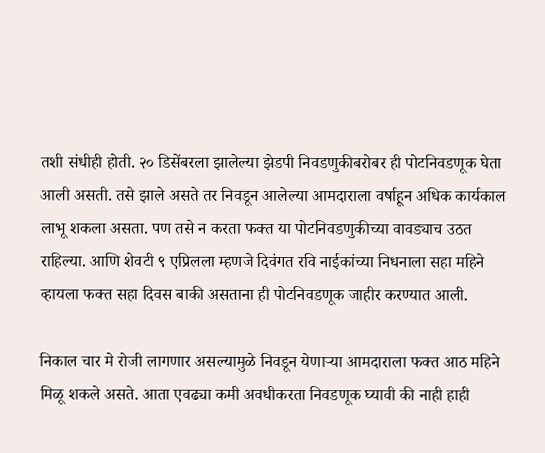तशी संधीही होती. २० डिसेंबरला झालेल्या झेडपी निवडणुकीबरोबर ही पोटनिवडणूक घेता आली असती. तसे झाले असते तर निवडून आलेल्या आमदाराला वर्षाहून अधिक कार्यकाल लाभू शकला असता. पण तसे न करता फक्त या पोटनिवडणुकीच्या वावड्याच उठत राहिल्या. आणि शेवटी ९ एप्रिलला म्हणजे दिवंगत रवि नाईकांच्या निधनाला सहा महिने व्हायला फक्त सहा दिवस बाकी असताना ही पोटनिवडणूक जाहीर करण्यात आली.

निकाल चार मे रोजी लागणार असल्यामुळे निवडून येणाऱ्या आमदाराला फक्त आठ महिने मिळू शकले असते. आता एवढ्या कमी अवधीकरता निवडणूक घ्यावी की नाही हाही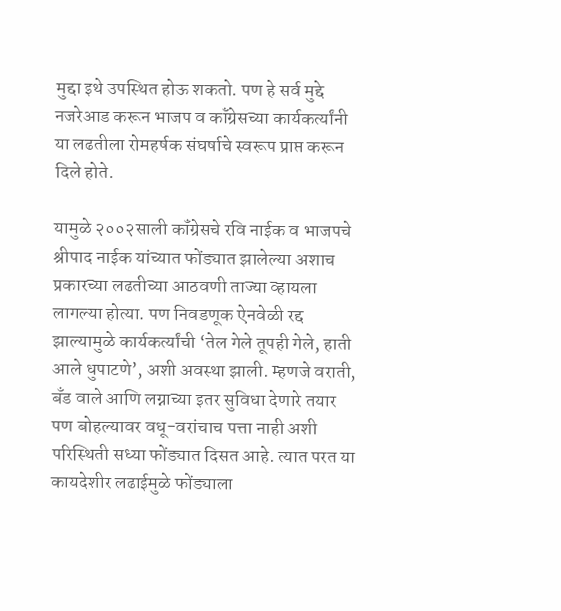मुद्दा इथे उपस्थित होऊ शकतो. पण हे सर्व मुद्दे नजरेआड करून भाजप व कॉंग्रेसच्या कार्यकर्त्यांनी या लढतीला रोमहर्षक संघर्षाचे स्वरूप प्राप्त करून दिले होते.

यामुळे २००२साली कॉंग्रेसचे रवि नाईक व भाजपचे श्रीपाद नाईक यांच्यात फोंड्यात झालेल्या अशाच प्रकारच्या लढतीच्या आठवणी ताज्या व्हायला लागल्या होत्या. पण निवडणूक ऐनवेळी रद्द झाल्यामुळे कार्यकर्त्यांची ‘तेल गेले तूपही गेले, हाती आले धुपाटणे’, अशी अवस्था झाली. म्हणजे वराती, बँड वाले आणि लग्नाच्या इतर सुविधा देणारे तयार पण बोहल्यावर वधू-वरांचाच पत्ता नाही अशी परिस्थिती सध्या फोंड्यात दिसत आहे. त्यात परत या कायदेशीर लढाईमुळे फोंड्याला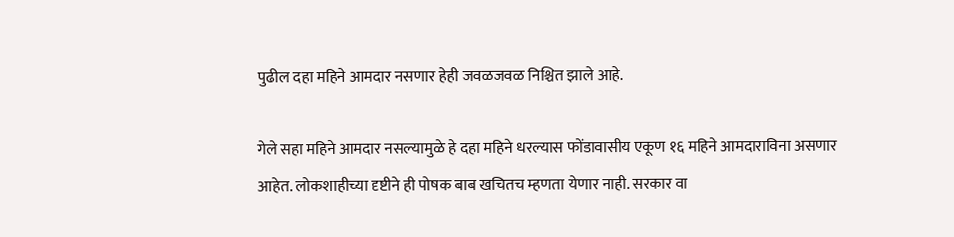पुढील दहा महिने आमदार नसणार हेही जवळजवळ निश्चित झाले आहे.

गेले सहा महिने आमदार नसल्यामुळे हे दहा महिने धरल्यास फोंडावासीय एकूण १६ महिने आमदाराविना असणार आहेत. लोकशाहीच्या दृष्टीने ही पोषक बाब खचितच म्हणता येणार नाही. सरकार वा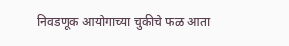निवडणूक आयोगाच्या चुकीचे फळ आता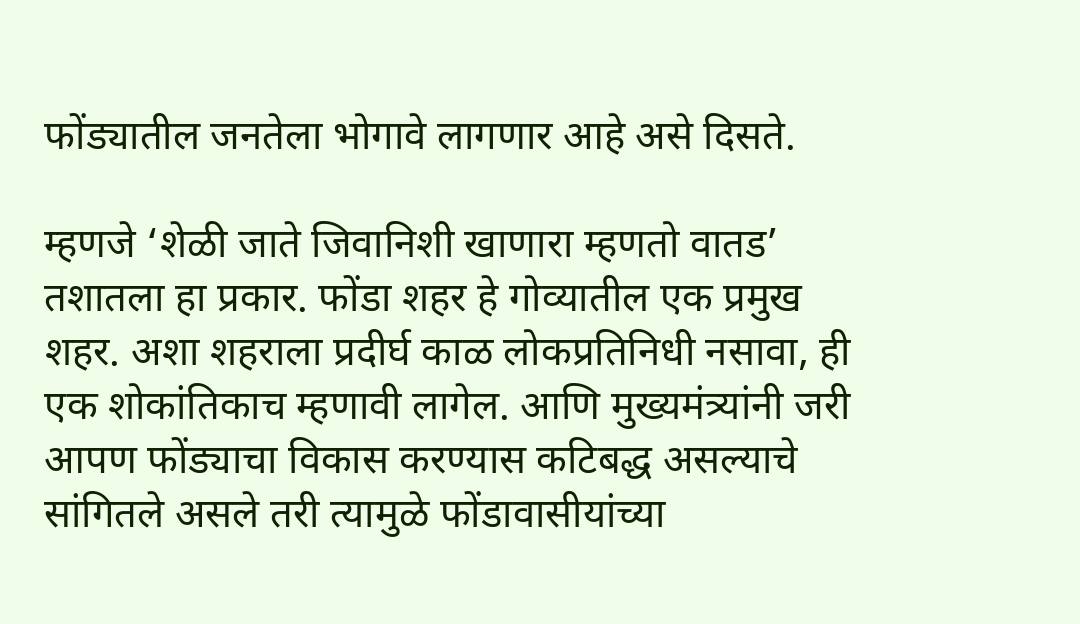फोंड्यातील जनतेला भोगावे लागणार आहे असे दिसते.

म्हणजे ‘शेळी जाते जिवानिशी खाणारा म्हणतो वातड’ तशातला हा प्रकार. फोंडा शहर हे गोव्यातील एक प्रमुख शहर. अशा शहराला प्रदीर्घ काळ लोकप्रतिनिधी नसावा, ही एक शोकांतिकाच म्हणावी लागेल. आणि मुख्यमंत्र्यांनी जरी आपण फोंड्याचा विकास करण्यास कटिबद्ध असल्याचे सांगितले असले तरी त्यामुळे फोंडावासीयांच्या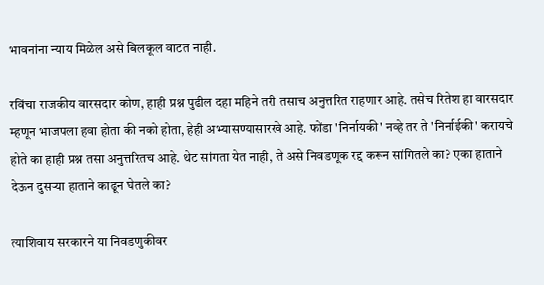भावनांना न्याय मिळेल असे बिलकूल वाटत नाही.

रविंचा राजकीय वारसदार कोण, हाही प्रश्न पुढील दहा महिने तरी तसाच अनुत्तरित राहणार आहे. तसेच रितेश हा वारसदार म्हणून भाजपला हवा होता की नको होता, हेही अभ्यासण्यासारखे आहे. फोंडा 'निर्नायकी' नव्हे तर ते 'निर्नाईकी' करायचे होते का हाही प्रश्न तसा अनुत्तरितच आहे. थेट सांगता येत नाही, ते असे निवडणूक रद्द करून सांगितले का? एका हाताने देऊन दुसर्‍या हाताने काढून घेतले का?

त्याशिवाय सरकारने या निवडणुकीवर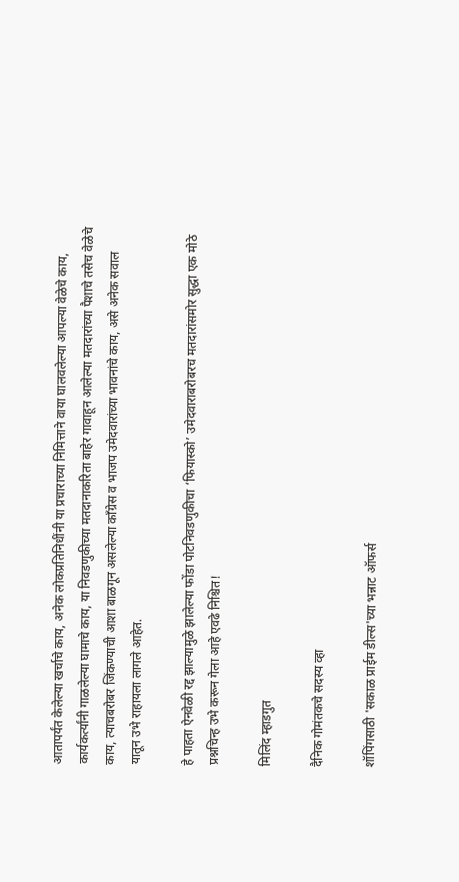आतापर्यंत केलेल्या खर्चाचे काय, अनेक लोकप्रतिनिधींनी या प्रचाराच्या निमित्ताने वाया घालवलेल्या आपल्या वेळेचे काय, कार्यकर्त्यांनी गाळलेल्या घामाचे काय, या निवडणुकीच्या मतदानाकरिता बाहेर गावाहून आलेल्या मतदारांच्या पैशाचे तसेच वेळेचे काय, त्याचबरोबर जिंकण्याची आशा बाळगून असलेल्या कॉंग्रेस व भाजप उमेदवारांच्या भावनांचे काय, असे अनेक सवाल यातून उभे राहायला लागले आहेत.

हे पाहता ऐनवेळी रद्द झाल्यामुळे झालेल्या फोंडा पोटनिवडणुकीचा ‘फियास्को’ उमेदवाराबरोबरच मतदारांसमोर सुद्धा एक मोठे प्रश्नचिन्ह उभे करून गेला आहे एवढे निश्चित!

मिलिंद म्हाडगुत

दैनिक गोमंतकचे सदस्य व्हा

शॉपिंगसाठी 'सकाळ प्राईम डील्स'च्या भन्नाट ऑफर्स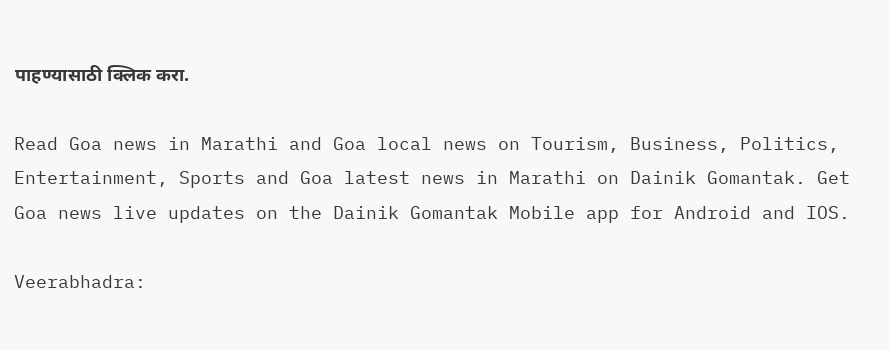पाहण्यासाठी क्लिक करा.

Read Goa news in Marathi and Goa local news on Tourism, Business, Politics, Entertainment, Sports and Goa latest news in Marathi on Dainik Gomantak. Get Goa news live updates on the Dainik Gomantak Mobile app for Android and IOS.

Veerabhadra: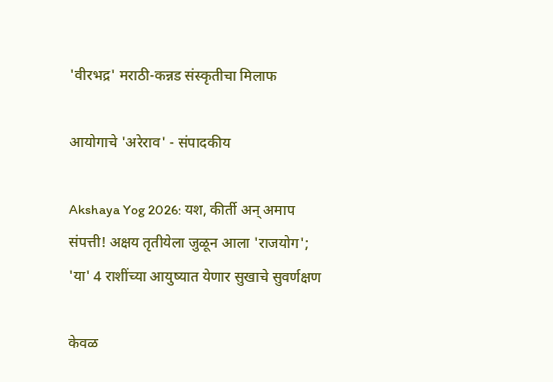'वीरभद्र' मराठी-कन्नड संस्कृतीचा मिलाफ

आयोगाचे 'अरेराव' - संपादकीय

Akshaya Yog 2026: यश, कीर्ती अन् अमाप संपत्ती! अक्षय तृतीयेला जुळून आला 'राजयोग'; 'या' 4 राशींच्या आयुष्यात येणार सुखाचे सुवर्णक्षण

केवळ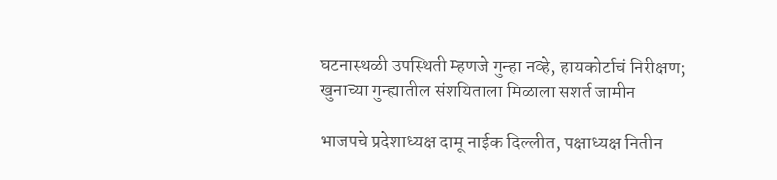घटनास्थळी उपस्थिती म्हणजे गुन्हा नव्हे, हायकोर्टाचं निरीक्षण; खुनाच्या गुन्ह्यातील संशयिताला मिळाला सशर्त जामीन

भाजपचे प्रदेशाध्‍यक्ष दामू नाईक दिल्लीत, पक्षाध्‍यक्ष नितीन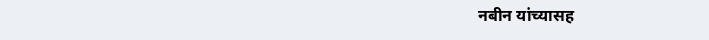नबीन यांच्यासह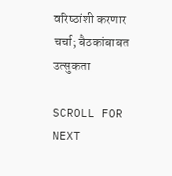वरिष्‍ठांशी करणार चर्चा; बैठकांबाबत उत्सुकता

SCROLL FOR NEXT